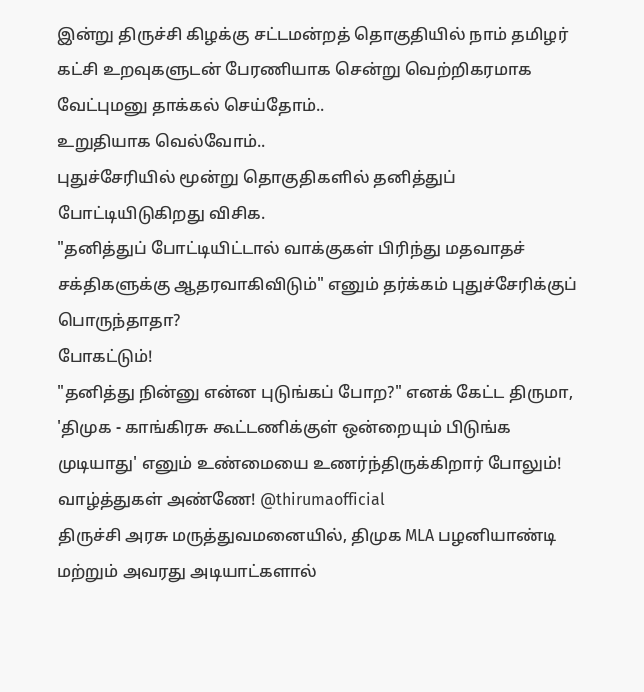இன்று திருச்சி கிழக்கு சட்டமன்றத் தொகுதியில் நாம் தமிழர் கட்சி உறவுகளுடன் பேரணியாக சென்று வெற்றிகரமாக வேட்புமனு தாக்கல் செய்தோம்..
உறுதியாக வெல்வோம்..
புதுச்சேரியில் மூன்று தொகுதிகளில் தனித்துப் போட்டியிடுகிறது விசிக.
"தனித்துப் போட்டியிட்டால் வாக்குகள் பிரிந்து மதவாதச் சக்திகளுக்கு ஆதரவாகிவிடும்" எனும் தர்க்கம் புதுச்சேரிக்குப் பொருந்தாதா?
போகட்டும்!
"தனித்து நின்னு என்ன புடுங்கப் போற?" எனக் கேட்ட திருமா, 'திமுக - காங்கிரசு கூட்டணிக்குள் ஒன்றையும் பிடுங்க முடியாது' எனும் உண்மையை உணர்ந்திருக்கிறார் போலும்!
வாழ்த்துகள் அண்ணே! @thirumaofficial
திருச்சி அரசு மருத்துவமனையில், திமுக MLA பழனியாண்டி மற்றும் அவரது அடியாட்களால்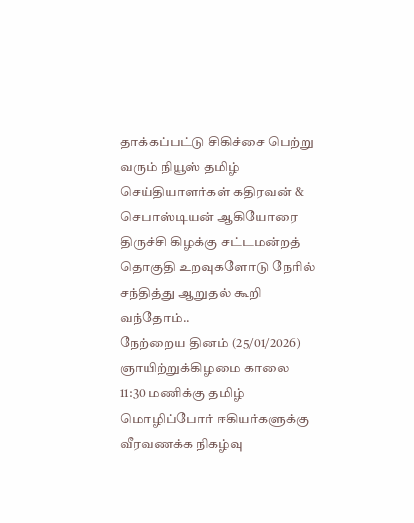தாக்கப்பட்டு சிகிச்சை பெற்று வரும் நியூஸ் தமிழ் செய்தியாளர்கள் கதிரவன் & செபாஸ்டியன் ஆகியோரை திருச்சி கிழக்கு சட்டமன்றத் தொகுதி உறவுகளோடு நேரில் சந்தித்து ஆறுதல் கூறி வந்தோம்..
நேற்றைய தினம் (25/01/2026) ஞாயிற்றுக்கிழமை காலை 11:30 மணிக்கு தமிழ் மொழிப்போர் ஈகியர்களுக்கு வீரவணக்க நிகழ்வு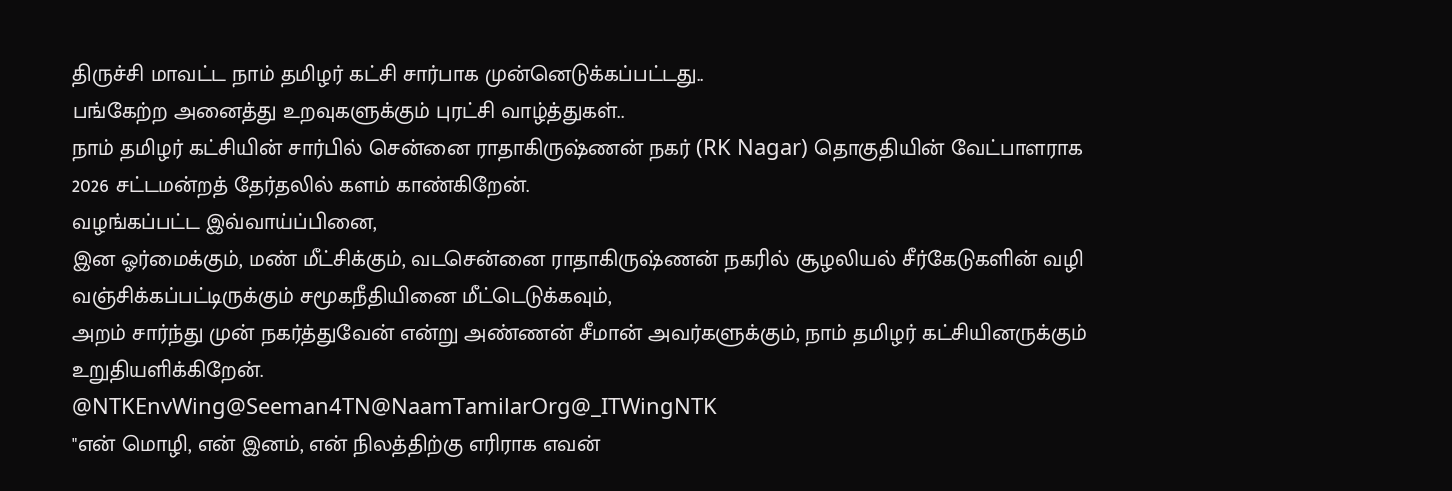திருச்சி மாவட்ட நாம் தமிழர் கட்சி சார்பாக முன்னெடுக்கப்பட்டது..
பங்கேற்ற அனைத்து உறவுகளுக்கும் புரட்சி வாழ்த்துகள்..
நாம் தமிழர் கட்சியின் சார்பில் சென்னை ராதாகிருஷ்ணன் நகர் (RK Nagar) தொகுதியின் வேட்பாளராக 2026 சட்டமன்றத் தேர்தலில் களம் காண்கிறேன்.
வழங்கப்பட்ட இவ்வாய்ப்பினை,
இன ஓர்மைக்கும், மண் மீட்சிக்கும், வடசென்னை ராதாகிருஷ்ணன் நகரில் சூழலியல் சீர்கேடுகளின் வழி வஞ்சிக்கப்பட்டிருக்கும் சமூகநீதியினை மீட்டெடுக்கவும்,
அறம் சார்ந்து முன் நகர்த்துவேன் என்று அண்ணன் சீமான் அவர்களுக்கும், நாம் தமிழர் கட்சியினருக்கும் உறுதியளிக்கிறேன்.
@NTKEnvWing@Seeman4TN@NaamTamilarOrg@_ITWingNTK
"என் மொழி, என் இனம், என் நிலத்திற்கு எரிராக எவன்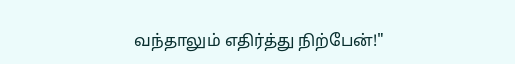வந்தாலும் எதிர்த்து நிற்பேன்!"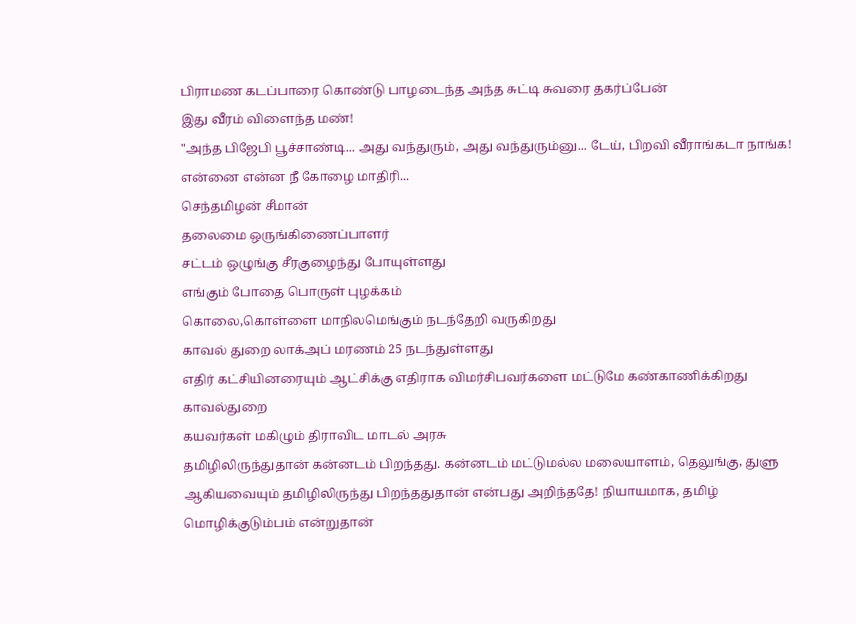பிராமண கடப்பாரை கொண்டு பாழடைந்த அந்த சுட்டி சுவரை தகர்ப்பேன்
இது வீரம் விளைந்த மண்!
"அந்த பிஜேபி பூச்சாண்டி... அது வந்துரும், அது வந்துரும்னு... டேய், பிறவி வீராங்கடா நாங்க! என்னை என்ன நீ கோழை மாதிரி...
செந்தமிழன் சீமான்
தலைமை ஒருங்கிணைப்பாளர்
சட்டம் ஒழுங்கு சீரகுழைந்து போயுள்ளது
எங்கும் போதை பொருள் புழக்கம்
கொலை,கொள்ளை மாநிலமெங்கும் நடந்தேறி வருகிறது
காவல் துறை லாக்அப் மரணம் 25 நடந்துள்ளது
எதிர் கட்சியினரையும் ஆட்சிக்கு எதிராக விமர்சிபவர்களை மட்டுமே கண்காணிக்கிறது காவல்துறை
கயவர்கள் மகிழும் திராவிட மாடல் அரசு
தமிழிலிருந்துதான் கன்னடம் பிறந்தது. கன்னடம் மட்டுமல்ல மலையாளம், தெலுங்கு, துளு ஆகியவையும் தமிழிலிருந்து பிறந்ததுதான் என்பது அறிந்ததே! நியாயமாக, தமிழ் மொழிக்குடும்பம் என்றுதான்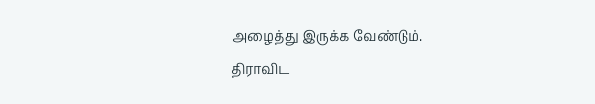அழைத்து இருக்க வேண்டும்.
திராவிட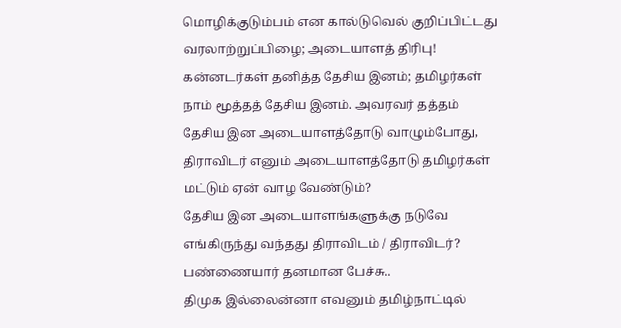மொழிக்குடும்பம் என கால்டுவெல் குறிப்பிட்டது வரலாற்றுப்பிழை; அடையாளத் திரிபு!
கன்னடர்கள் தனித்த தேசிய இனம்; தமிழர்கள் நாம் மூத்தத் தேசிய இனம். அவரவர் தத்தம் தேசிய இன அடையாளத்தோடு வாழும்போது, திராவிடர் எனும் அடையாளத்தோடு தமிழர்கள் மட்டும் ஏன் வாழ வேண்டும்?
தேசிய இன அடையாளங்களுக்கு நடுவே எங்கிருந்து வந்தது திராவிடம் / திராவிடர்?
பண்ணையார் தனமான பேச்சு..
திமுக இல்லைன்னா எவனும் தமிழ்நாட்டில்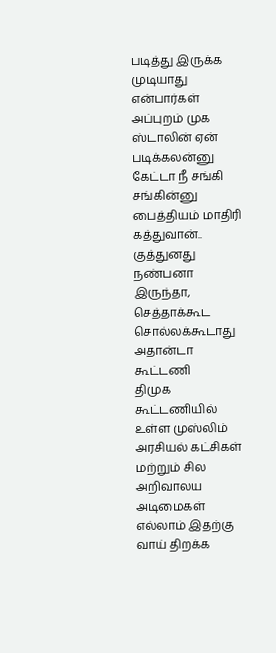படித்து இருக்க முடியாது என்பார்கள் அப்புறம் முக ஸ்டாலின் ஏன் படிக்கலன்னு கேட்டா நீ சங்கி சங்கின்னு பைத்தியம் மாதிரி கத்துவான்..
குத்துனது நண்பனா இருந்தா, செத்தாக்கூட சொல்லக்கூடாது அதான்டா கூட்டணி
திமுக கூட்டணியில் உள்ள முஸ்லிம் அரசியல் கட்சிகள் மற்றும் சில அறிவாலய அடிமைகள் எல்லாம் இதற்கு வாய் திறக்க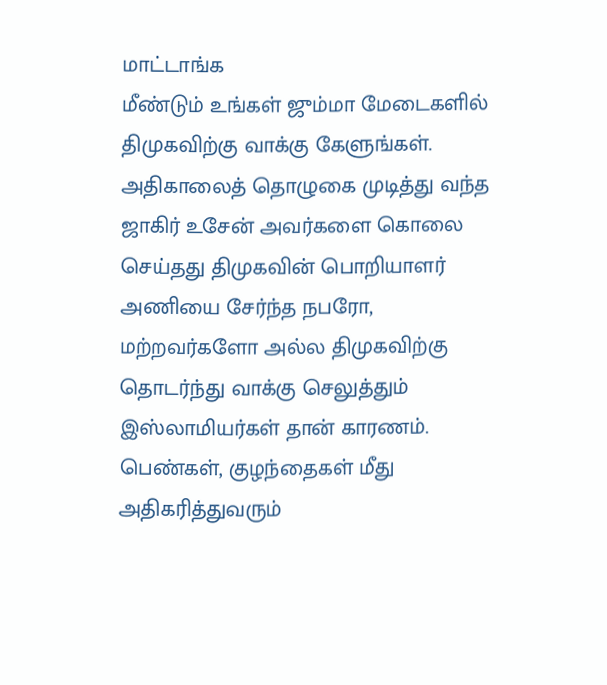மாட்டாங்க
மீண்டும் உங்கள் ஜும்மா மேடைகளில் திமுகவிற்கு வாக்கு கேளுங்கள்.
அதிகாலைத் தொழுகை முடித்து வந்த ஜாகிர் உசேன் அவர்களை கொலை செய்தது திமுகவின் பொறியாளர் அணியை சேர்ந்த நபரோ, மற்றவர்களோ அல்ல திமுகவிற்கு தொடர்ந்து வாக்கு செலுத்தும் இஸ்லாமியர்கள் தான் காரணம்.
பெண்கள், குழந்தைகள் மீது அதிகரித்துவரும்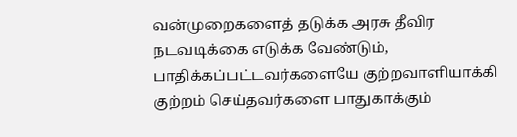வன்முறைகளைத் தடுக்க அரசு தீவிர நடவடிக்கை எடுக்க வேண்டும், பாதிக்கப்பட்டவர்களையே குற்றவாளியாக்கி குற்றம் செய்தவர்களை பாதுகாக்கும்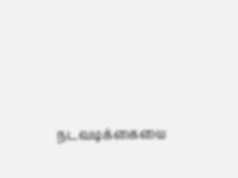நடவடிக்கையை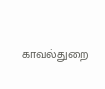காவல்துறை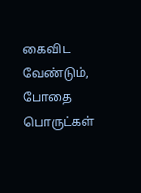கைவிட வேண்டும், போதை பொருட்கள்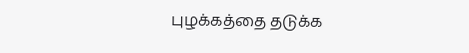புழக்கத்தை தடுக்க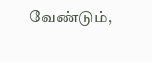வேண்டும்,